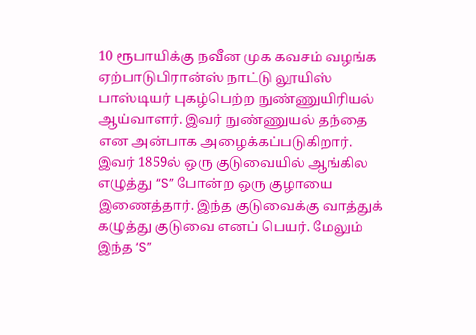10 ரூபாயிக்கு நவீன முக கவசம் வழங்க ஏற்பாடுபிரான்ஸ் நாட்டு லூயிஸ் பாஸ்டியர் புகழ்பெற்ற நுண்ணுயிரியல் ஆய்வாளர். இவர் நுண்ணுயல் தந்தை என அன்பாக அழைக்கப்படுகிறார். இவர் 1859ல் ஒரு குடுவையில் ஆங்கில எழுத்து “S” போன்ற ஒரு குழாயை இணைத்தார். இந்த குடுவைக்கு வாத்துக் கழுத்து குடுவை எனப் பெயர். மேலும் இந்த ‘S”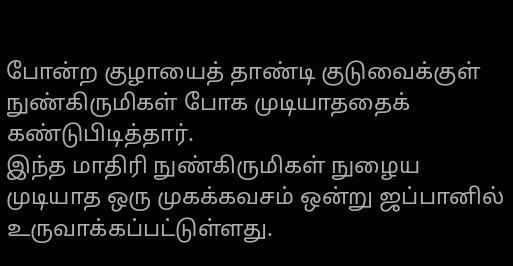போன்ற குழாயைத் தாண்டி குடுவைக்குள் நுண்கிருமிகள் போக முடியாததைக் கண்டுபிடித்தார்.
இந்த மாதிரி நுண்கிருமிகள் நுழைய முடியாத ஒரு முகக்கவசம் ஒன்று ஜப்பானில் உருவாக்கப்பட்டுள்ளது.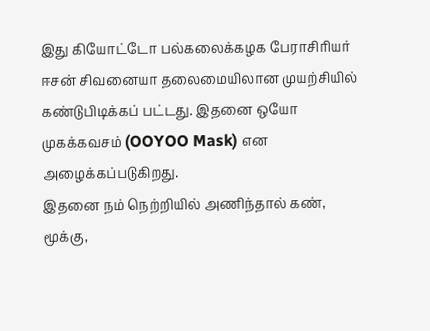இது கியோட்டோ பல்கலைக்கழக பேராசிரியர் ஈசன் சிவனையா தலைமையிலான முயற்சியில் கண்டுபிடிக்கப் பட்டது. இதனை ஒயோ முகக்கவசம் (OOYOO Mask) என அழைக்கப்படுகிறது.
இதனை நம் நெற்றியில் அணிந்தால் கண், மூக்கு,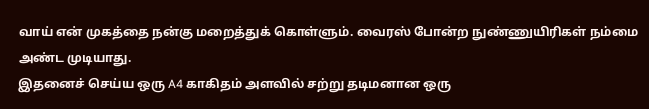வாய் என் முகத்தை நன்கு மறைத்துக் கொள்ளும். வைரஸ் போன்ற நுண்ணுயிரிகள் நம்மை அண்ட முடியாது.
இதனைச் செய்ய ஒரு A4 காகிதம் அளவில் சற்று தடிமனான ஒரு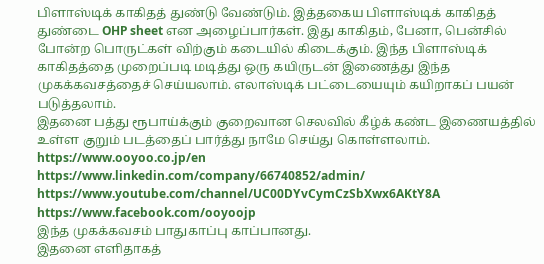பிளாஸ்டிக் காகிதத் துண்டு வேண்டும். இத்தகைய பிளாஸ்டிக் காகிதத் துண்டை OHP sheet என அழைப்பார்கள். இது காகிதம், பேனா, பென்சில் போன்ற பொருட்கள் விற்கும் கடையில் கிடைக்கும். இந்த பிளாஸ்டிக் காகிதத்தை முறைப்படி மடித்து ஒரு கயிருடன் இணைத்து இந்த முகக்கவசத்தைச் செய்யலாம். எலாஸ்டிக் பட்டையையும் கயிறாகப் பயன் படுத்தலாம்.
இதனை பத்து ரூபாய்க்கும் குறைவான செலவில் கீழ்க் கண்ட இணையத்தில் உள்ள குறும் படத்தைப் பார்த்து நாமே செய்து கொள்ளலாம்.
https://www.ooyoo.co.jp/en
https://www.linkedin.com/company/66740852/admin/
https://www.youtube.com/channel/UC00DYvCymCzSbXwx6AKtY8A
https://www.facebook.com/ooyoojp
இந்த முகக்கவசம் பாதுகாப்பு காப்பானது.
இதனை எளிதாகத்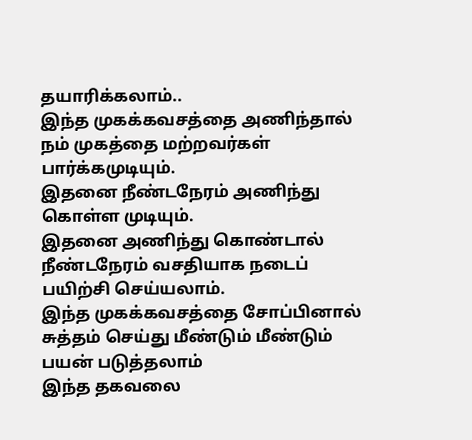தயாரிக்கலாம்..
இந்த முகக்கவசத்தை அணிந்தால் நம் முகத்தை மற்றவர்கள் பார்க்கமுடியும்.
இதனை நீண்டநேரம் அணிந்து கொள்ள முடியும்.
இதனை அணிந்து கொண்டால் நீண்டநேரம் வசதியாக நடைப் பயிற்சி செய்யலாம்.
இந்த முகக்கவசத்தை சோப்பினால் சுத்தம் செய்து மீண்டும் மீண்டும் பயன் படுத்தலாம்
இந்த தகவலை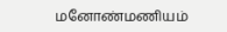மனோண்மணியம்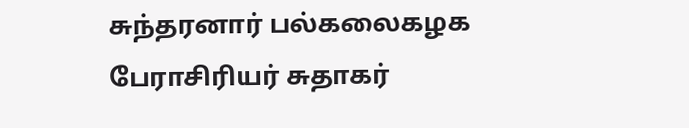சுந்தரனார் பல்கலைகழக பேராசிரியர் சுதாகர்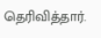தெரிவித்தார்.